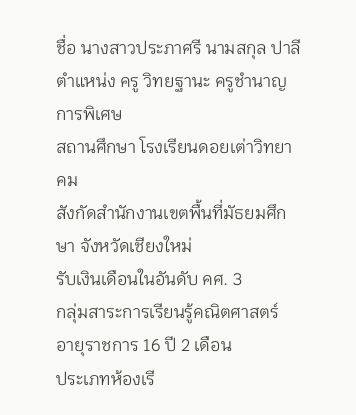ชื่อ นางสาวประภาศรี นามสกุล ปาลี
ตำแหน่ง ครู วิทยฐานะ ครูชำนาญการพิเศษ
สถานศึกษา โรงเรียนดอยเต่าวิทยาคม
สังกัดสำนักงานเขตพื้นที่มัธยมศึกษา จังหวัดเชียงใหม่
รับเงินเดือนในอันดับ คศ. 3
กลุ่มสาระการเรียนรู้คณิตศาสตร์
อายุราชการ 16 ปี 2 เดือน
ประเภทห้องเรี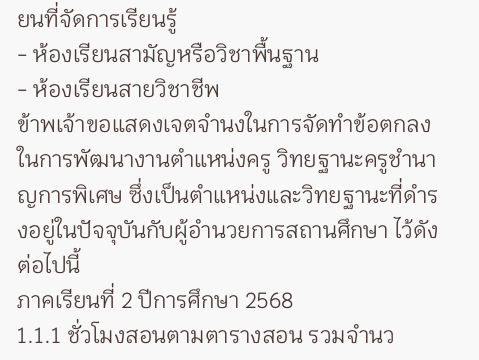ยนที่จัดการเรียนรู้
- ห้องเรียนสามัญหรือวิชาพื้นฐาน
- ห้องเรียนสายวิชาชีพ
ข้าพเจ้าขอแสดงเจตจำนงในการจัดทำข้อตกลงในการพัฒนางานตำแหน่งครู วิทยฐานะครูชำนาญการพิเศษ ซึ่งเป็นตำแหน่งและวิทยฐานะที่ดำรงอยู่ในปัจจุบันกับผู้อำนวยการสถานศึกษา ไว้ดังต่อไปนี้
ภาคเรียนที่ 2 ปีการศึกษา 2568
1.1.1 ชั่วโมงสอนตามตารางสอน รวมจำนว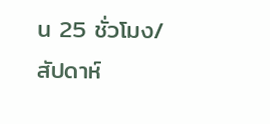น 25 ชั่วโมง/สัปดาห์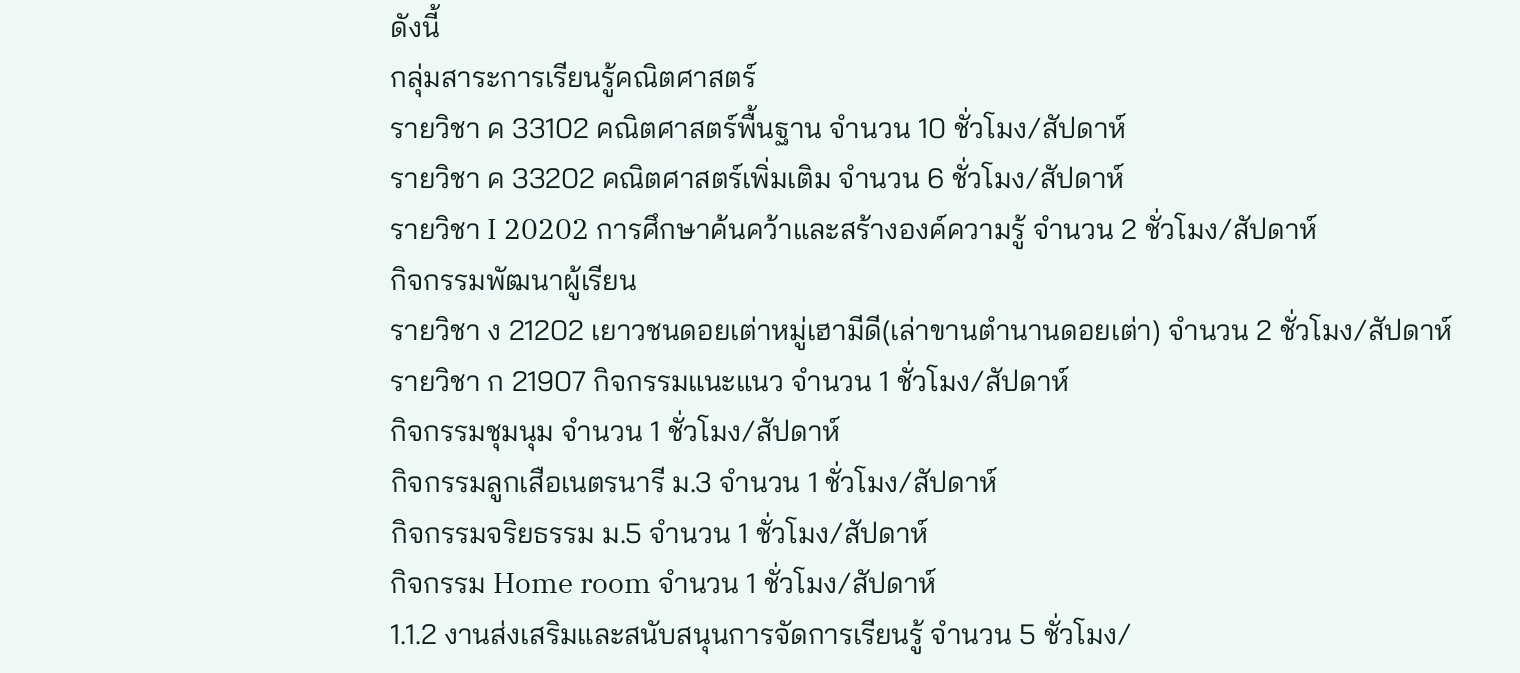ดังนี้
กลุ่มสาระการเรียนรู้คณิตศาสตร์
รายวิชา ค 33102 คณิตศาสตร์พื้นฐาน จำนวน 10 ชั่วโมง/สัปดาห์
รายวิชา ค 33202 คณิตศาสตร์เพิ่มเติม จำนวน 6 ชั่วโมง/สัปดาห์
รายวิชา I 20202 การศึกษาค้นคว้าและสร้างองค์ความรู้ จำนวน 2 ชั่วโมง/สัปดาห์
กิจกรรมพัฒนาผู้เรียน
รายวิชา ง 21202 เยาวชนดอยเต่าหมู่เฮามีดี(เล่าขานตำนานดอยเต่า) จำนวน 2 ชั่วโมง/สัปดาห์
รายวิชา ก 21907 กิจกรรมแนะแนว จำนวน 1 ชั่วโมง/สัปดาห์
กิจกรรมชุมนุม จำนวน 1 ชั่วโมง/สัปดาห์
กิจกรรมลูกเสือเนตรนารี ม.3 จำนวน 1 ชั่วโมง/สัปดาห์
กิจกรรมจริยธรรม ม.5 จำนวน 1 ชั่วโมง/สัปดาห์
กิจกรรม Home room จำนวน 1 ชั่วโมง/สัปดาห์
1.1.2 งานส่งเสริมและสนับสนุนการจัดการเรียนรู้ จำนวน 5 ชั่วโมง/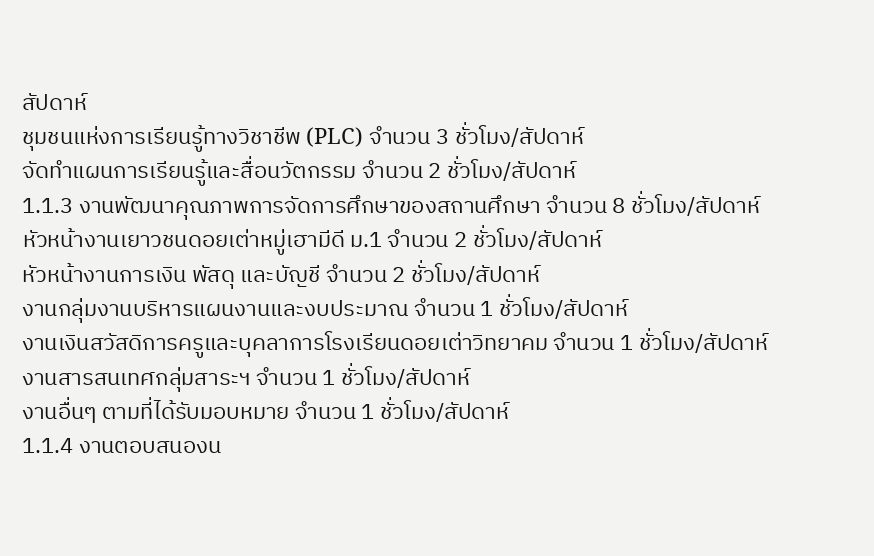สัปดาห์
ชุมชนแห่งการเรียนรู้ทางวิชาชีพ (PLC) จำนวน 3 ชั่วโมง/สัปดาห์
จัดทำแผนการเรียนรู้และสื่อนวัตกรรม จำนวน 2 ชั่วโมง/สัปดาห์
1.1.3 งานพัฒนาคุณภาพการจัดการศึกษาของสถานศึกษา จำนวน 8 ชั่วโมง/สัปดาห์
หัวหน้างานเยาวชนดอยเต่าหมู่เฮามีดี ม.1 จำนวน 2 ชั่วโมง/สัปดาห์
หัวหน้างานการเงิน พัสดุ และบัญชี จำนวน 2 ชั่วโมง/สัปดาห์
งานกลุ่มงานบริหารแผนงานและงบประมาณ จำนวน 1 ชั่วโมง/สัปดาห์
งานเงินสวัสดิการครูและบุคลาการโรงเรียนดอยเต่าวิทยาคม จำนวน 1 ชั่วโมง/สัปดาห์
งานสารสนเทศกลุ่มสาระฯ จำนวน 1 ชั่วโมง/สัปดาห์
งานอื่นๆ ตามที่ได้รับมอบหมาย จำนวน 1 ชั่วโมง/สัปดาห์
1.1.4 งานตอบสนองน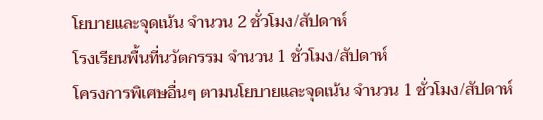โยบายและจุดเน้น จำนวน 2 ชั่วโมง/สัปดาห์
โรงเรียนพื้นที่นวัตกรรม จำนวน 1 ชั่วโมง/สัปดาห์
โครงการพิเศษอื่นๆ ตามนโยบายและจุดเน้น จำนวน 1 ชั่วโมง/สัปดาห์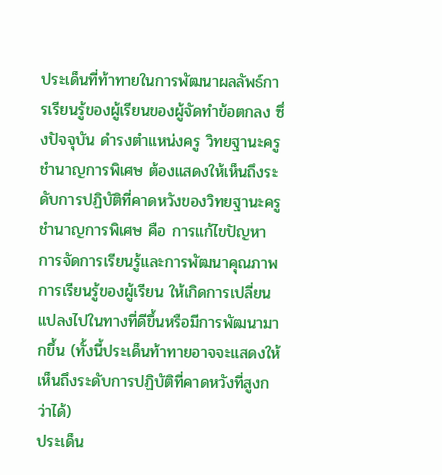ประเด็นที่ท้าทายในการพัฒนาผลลัพธ์การเรียนรู้ของผู้เรียนของผู้จัดทำข้อตกลง ซึ่งปัจจุบัน ดำรงตำแหน่งครู วิทยฐานะครูชำนาญการพิเศษ ต้องแสดงให้เห็นถึงระดับการปฏิบัติที่คาดหวังของวิทยฐานะครูชำนาญการพิเศษ คือ การแก้ไขปัญหา การจัดการเรียนรู้และการพัฒนาคุณภาพการเรียนรู้ของผู้เรียน ให้เกิดการเปลี่ยนแปลงไปในทางที่ดีขึ้นหรือมีการพัฒนามากขึ้น (ทั้งนี้ประเด็นท้าทายอาจจะแสดงให้เห็นถึงระดับการปฏิบัติที่คาดหวังที่สูงกว่าได้)
ประเด็น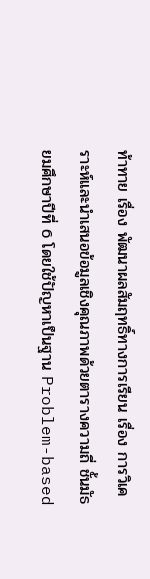ท้าทาย เรื่อง พัฒนาผลสัมฤทธิ์ทางการเรียน เรื่อง การวิเคราะห์และนำเสนอข้อมูลเชิงคุณภาพด้วยตารางความถี่ ชั้นมัธยมศึกษาปีที่ 6 โดยใช้ปัญหาเป็นฐาน Problem-based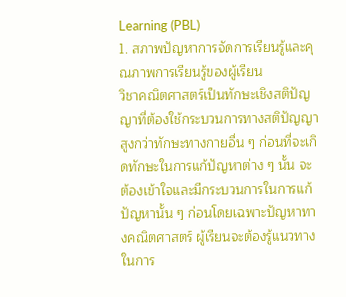Learning (PBL)
1. สภาพปัญหาการจัดการเรียนรู้และคุณภาพการเรียนรู้ของผู้เรียน
วิชาคณิตศาสตร์เป็นทักษะเชิงสติปัญญาที่ต้องใช้กระบวนการทางสติปัญญาสูงกว่าทักษะทางกายอื่น ๆ ก่อนที่จะเกิดทักษะในการแก้ปัญหาต่าง ๆ นั้น จะต้องเข้าใจและมีกระบวนการในการแก้ปัญหานั้น ๆ ก่อนโดยเฉพาะปัญหาทางคณิตศาสตร์ ผู้เรียนจะต้องรู้แนวทางในการ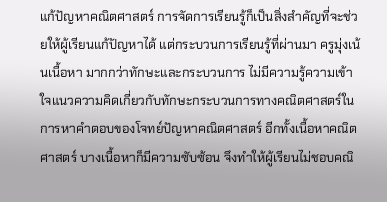แก้ปัญหาคณิตศาสตร์ การจัดการเรียนรู้ก็เป็นสิ่งสำคัญที่จะช่วยให้ผู้เรียนแก้ปัญหาได้ แต่กระบวนการเรียนรู้ที่ผ่านมา ครูมุ่งเน้นเนื้อหา มากกว่าทักษะและกระบวนการ ไม่มีความรู้ความเข้าใจแนวความคิดเกี่ยวกับทักษะกระบวนการทางคณิตศาสตร์ในการหาคำตอบของโจทย์ปัญหาคณิตศาสตร์ อีกทั้งเนื้อหาคณิตศาสตร์ บางเนื้อหาก็มีความซับซ้อน จึงทำให้ผู้เรียนไม่ชอบคณิ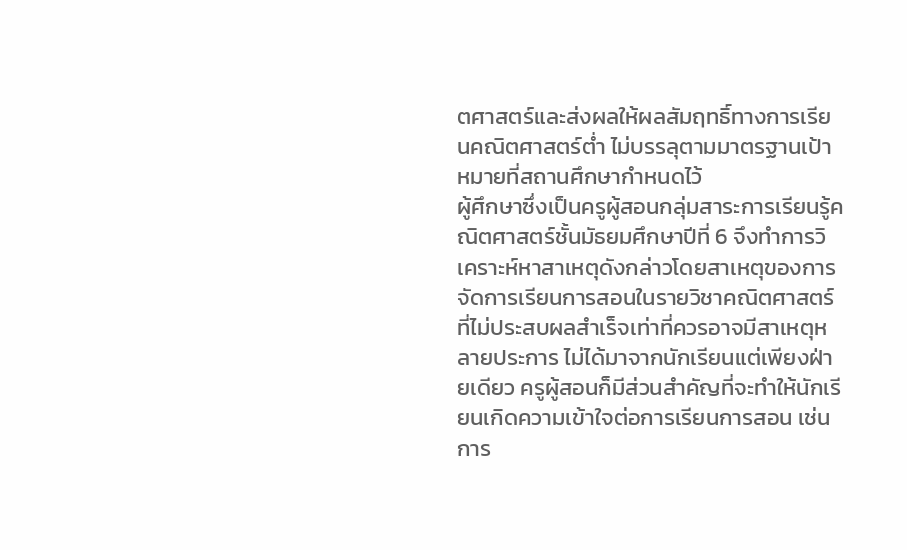ตศาสตร์และส่งผลให้ผลสัมฤทธิ์ทางการเรียนคณิตศาสตร์ต่ำ ไม่บรรลุตามมาตรฐานเป้าหมายที่สถานศึกษากำหนดไว้
ผู้ศึกษาซึ่งเป็นครูผู้สอนกลุ่มสาระการเรียนรู้คณิตศาสตร์ชั้นมัธยมศึกษาปีที่ 6 จึงทำการวิเคราะห์หาสาเหตุดังกล่าวโดยสาเหตุของการจัดการเรียนการสอนในรายวิชาคณิตศาสตร์ที่ไม่ประสบผลสำเร็จเท่าที่ควรอาจมีสาเหตุหลายประการ ไม่ได้มาจากนักเรียนแต่เพียงฝ่ายเดียว ครูผู้สอนก็มีส่วนสำคัญที่จะทำให้นักเรียนเกิดความเข้าใจต่อการเรียนการสอน เช่น การ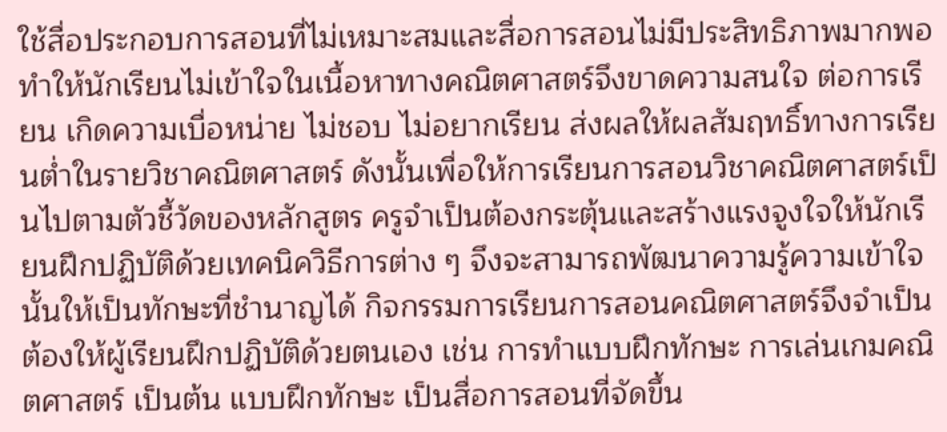ใช้สื่อประกอบการสอนที่ไม่เหมาะสมและสื่อการสอนไม่มีประสิทธิภาพมากพอ ทำให้นักเรียนไม่เข้าใจในเนื้อหาทางคณิตศาสตร์จึงขาดความสนใจ ต่อการเรียน เกิดความเบื่อหน่าย ไม่ชอบ ไม่อยากเรียน ส่งผลให้ผลสัมฤทธิ์ทางการเรียนต่ำในรายวิชาคณิตศาสตร์ ดังนั้นเพื่อให้การเรียนการสอนวิชาคณิตศาสตร์เป็นไปตามตัวชี้วัดของหลักสูตร ครูจำเป็นต้องกระตุ้นและสร้างแรงจูงใจให้นักเรียนฝึกปฏิบัติด้วยเทคนิควิธีการต่าง ๆ จึงจะสามารถพัฒนาความรู้ความเข้าใจนั้นให้เป็นทักษะที่ชำนาญได้ กิจกรรมการเรียนการสอนคณิตศาสตร์จึงจำเป็นต้องให้ผู้เรียนฝึกปฏิบัติด้วยตนเอง เช่น การทำแบบฝึกทักษะ การเล่นเกมคณิตศาสตร์ เป็นต้น แบบฝึกทักษะ เป็นสื่อการสอนที่จัดขึ้น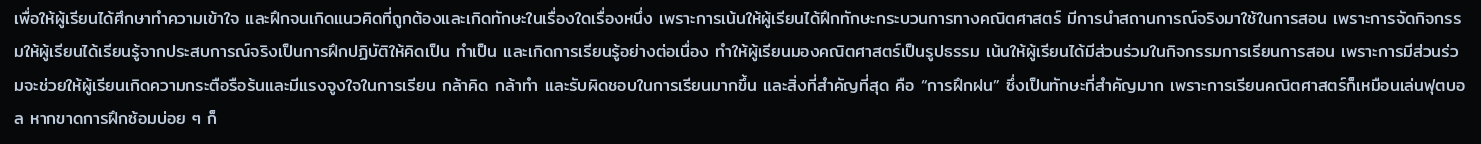เพื่อให้ผู้เรียนได้ศึกษาทำความเข้าใจ และฝึกจนเกิดแนวคิดที่ถูกต้องและเกิดทักษะในเรื่องใดเรื่องหนึ่ง เพราะการเน้นให้ผู้เรียนได้ฝึกทักษะกระบวนการทางคณิตศาสตร์ มีการนำสถานการณ์จริงมาใช้ในการสอน เพราะการจัดกิจกรรมให้ผู้เรียนได้เรียนรู้จากประสบการณ์จริงเป็นการฝึกปฏิบัติให้คิดเป็น ทำเป็น และเกิดการเรียนรู้อย่างต่อเนื่อง ทำให้ผู้เรียนมองคณิตศาสตร์เป็นรูปธรรม เน้นให้ผู้เรียนได้มีส่วนร่วมในกิจกรรมการเรียนการสอน เพราะการมีส่วนร่วมจะช่วยให้ผู้เรียนเกิดความกระตือรือร้นและมีแรงจูงใจในการเรียน กล้าคิด กล้าทำ และรับผิดชอบในการเรียนมากขึ้น และสิ่งที่สำคัญที่สุด คือ “การฝึกฝน” ซึ่งเป็นทักษะที่สำคัญมาก เพราะการเรียนคณิตศาสตร์ก็เหมือนเล่นฟุตบอล หากขาดการฝึกซ้อมบ่อย ๆ ก็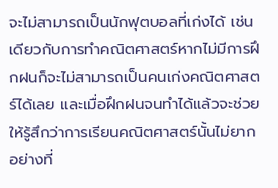จะไม่สามารถเป็นนักฟุตบอลที่เก่งได้ เช่นเดียวกับการทำคณิตศาสตร์หากไม่มีการฝึกฝนก็จะไม่สามารถเป็นคนเก่งคณิตศาสตร์ได้เลย และเมื่อฝึกฝนจนทำได้แล้วจะช่วยให้รู้สึกว่าการเรียนคณิตศาสตร์นั้นไม่ยากอย่างที่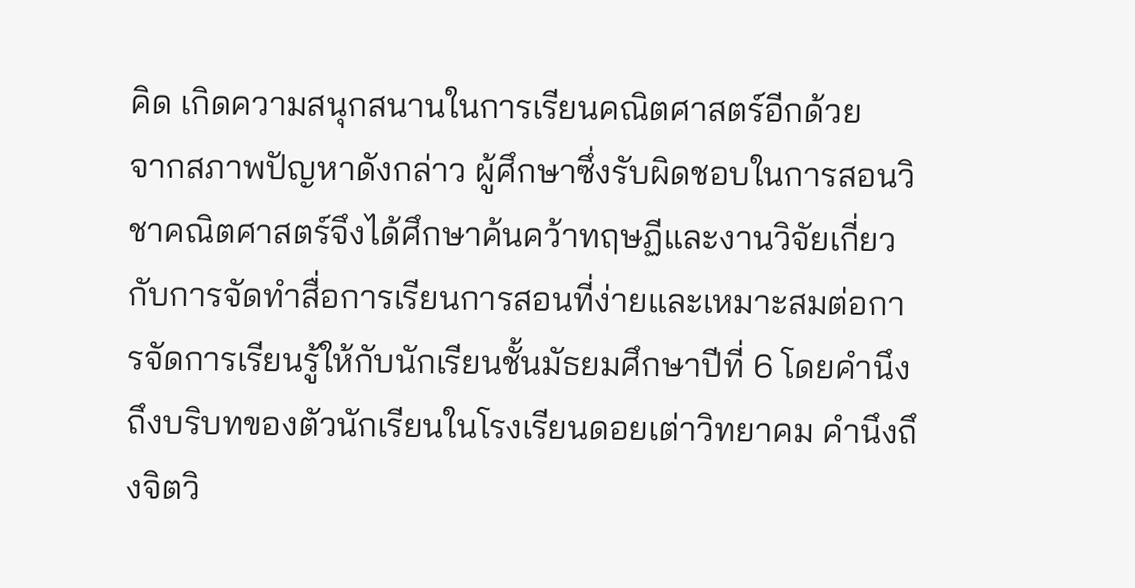คิด เกิดความสนุกสนานในการเรียนคณิตศาสตร์อีกด้วย
จากสภาพปัญหาดังกล่าว ผู้ศึกษาซึ่งรับผิดชอบในการสอนวิชาคณิตศาสตร์จึงได้ศึกษาค้นคว้าทฤษฏีและงานวิจัยเกี่ยวกับการจัดทำสื่อการเรียนการสอนที่ง่ายและเหมาะสมต่อการจัดการเรียนรู้ให้กับนักเรียนชั้นมัธยมศึกษาปีที่ 6 โดยคำนึงถึงบริบทของตัวนักเรียนในโรงเรียนดอยเต่าวิทยาคม คำนึงถึงจิตวิ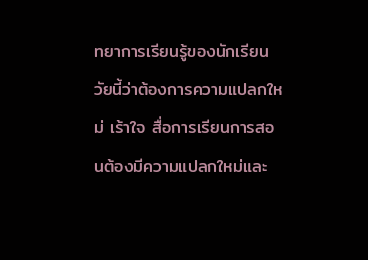ทยาการเรียนรู้ของนักเรียนวัยนี้ว่าต้องการความแปลกใหม่ เร้าใจ สื่อการเรียนการสอนต้องมีความแปลกใหม่และ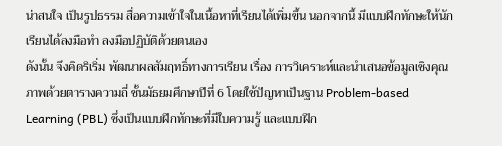น่าสนใจ เป็นรูปธรรม สื่อความเข้าใจในเนื้อหาที่เรียนได้เพิ่มขึ้น นอกจากนี้ มีแบบฝึกทักษะให้นักเรียนได้ลงมือทำ ลงมือปฏิบัติด้วยตนเอง
ดังนั้น จึงคิดริเริ่ม พัฒนาผลสัมฤทธิ์ทางการเรียน เรื่อง การวิเคราะห์และนำเสนอข้อมูลเชิงคุณภาพด้วยตารางความถี่ ชั้นมัธยมศึกษาปีที่ 6 โดยใช้ปัญหาเป็นฐาน Problem-based Learning (PBL) ซึ่งเป็นแบบฝึกทักษะที่มีใบความรู้ และแบบฝึก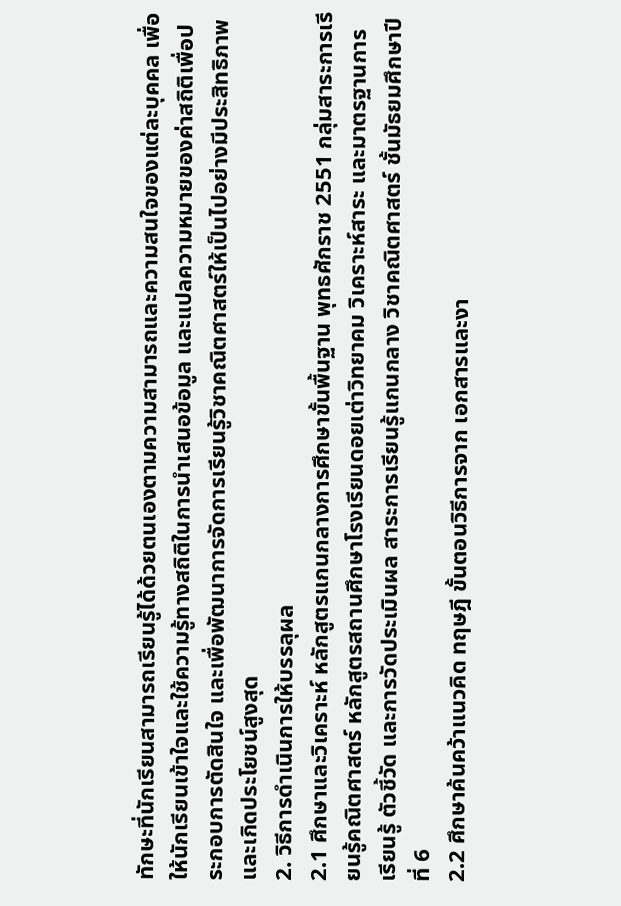ทักษะที่นักเรียนสามารถเรียนรู้ได้ด้วยตนเองตามความสามารถและความสนใจของแต่ละบุคคล เพื่อให้นักเรียนเข้าใจและใช้ความรู้ทางสถิติในการนำเสนอข้อมูล และแปลความหมายของค่าสถิติเพื่อประกอบการตัดสินใจ และเพื่อพัฒนาการจัดการเรียนรู้วิชาคณิตศาสตร์ให้เป็นไปอย่างมีประสิทธิภาพและเกิดประโยชน์สูงสุด
2. วิธีการดำเนินการให้บรรลุผล
2.1 ศึกษาและวิเคราะห์ หลักสูตรแกนกลางการศึกษาขั้นพื้นฐาน พุทธศักราช 2551 กลุ่มสาระการเรียนรู้คณิตศาสตร์ หลักสูตรสถานศึกษาโรงเรียนดอยเต่าวิทยาคม วิเคราะห์สาระ และมาตรฐานการเรียนรู้ ตัวชี้วัด และการวัดประเมินผล สาระการเรียนรู้แกนกลาง วิชาคณิตศาสตร์ ชั้นมัธยมศึกษาปีที่ 6
2.2 ศึกษาค้นคว้าแนวคิด ทฤษฎี ขั้นตอนวิธีการจาก เอกสารและงา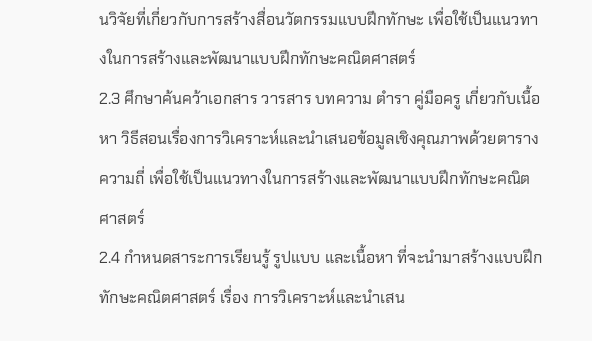นวิจัยที่เกี่ยวกับการสร้างสื่อนวัตกรรมแบบฝึกทักษะ เพื่อใช้เป็นแนวทางในการสร้างและพัฒนาแบบฝึกทักษะคณิตศาสตร์
2.3 ศึกษาค้นคว้าเอกสาร วารสาร บทความ ตำรา คู่มือครู เกี่ยวกับเนื้อหา วิธีสอนเรื่องการวิเคราะห์และนำเสนอข้อมูลเชิงคุณภาพด้วยตารางความถี่ เพื่อใช้เป็นแนวทางในการสร้างและพัฒนาแบบฝึกทักษะคณิตศาสตร์
2.4 กำหนดสาระการเรียนรู้ รูปแบบ และเนื้อหา ที่จะนำมาสร้างแบบฝึกทักษะคณิตศาสตร์ เรื่อง การวิเคราะห์และนำเสน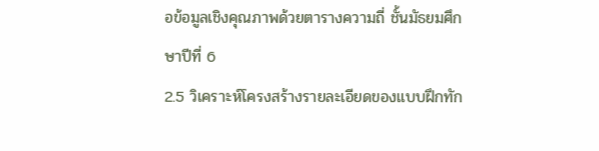อข้อมูลเชิงคุณภาพด้วยตารางความถี่ ชั้นมัธยมศึกษาปีที่ 6
2.5 วิเคราะห์โครงสร้างรายละเอียดของแบบฝึกทัก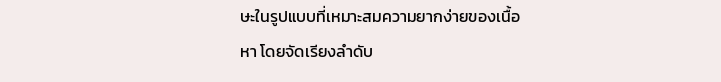ษะในรูปแบบที่เหมาะสมความยากง่ายของเนื้อหา โดยจัดเรียงลำดับ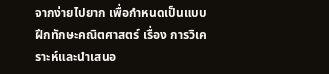จากง่ายไปยาก เพื่อกำหนดเป็นแบบฝึกทักษะคณิตศาสตร์ เรื่อง การวิเคราะห์และนำเสนอ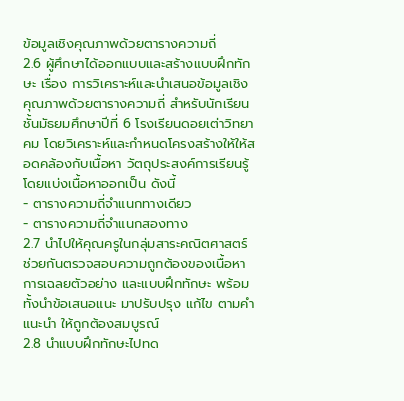ข้อมูลเชิงคุณภาพด้วยตารางความถี่
2.6 ผู้ศึกษาได้ออกแบบและสร้างแบบฝึกทักษะ เรื่อง การวิเคราะห์และนำเสนอข้อมูลเชิงคุณภาพด้วยตารางความถี่ สำหรับนักเรียนชั้นมัธยมศึกษาปีที่ 6 โรงเรียนดอยเต่าวิทยาคม โดยวิเคราะห์และกำหนดโครงสร้างให้ให้สอดคล้องกับเนื้อหา วัตถุประสงค์การเรียนรู้ โดยแบ่งเนื้อหาออกเป็น ดังนี้
- ตารางความถี่จำแนกทางเดียว
- ตารางความถี่จำแนกสองทาง
2.7 นำไปให้คุณครูในกลุ่มสาระคณิตศาสตร์ ช่วยกันตรวจสอบความถูกต้องของเนื้อหา การเฉลยตัวอย่าง และแบบฝึกทักษะ พร้อมทั้งนำข้อเสนอแนะ มาปรับปรุง แก้ไข ตามคำแนะนำ ให้ถูกต้องสมบูรณ์
2.8 นำแบบฝึกทักษะไปทด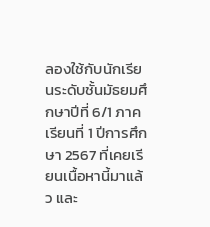ลองใช้กับนักเรียนระดับชั้นมัธยมศึกษาปีที่ 6/1 ภาคเรียนที่ 1 ปีการศึกษา 2567 ที่เคยเรียนเนื้อหานี้มาแล้ว และ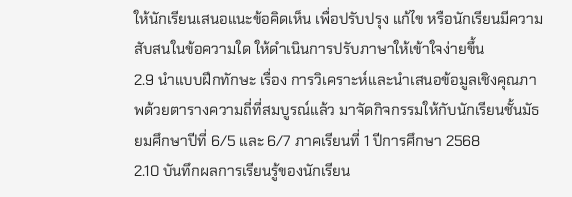ให้นักเรียนเสนอแนะข้อคิดเห็น เพื่อปรับปรุง แก้ไข หรือนักเรียนมีความสับสนในข้อความใด ให้ดำเนินการปรับภาษาให้เข้าใจง่ายขึ้น
2.9 นำแบบฝึกทักษะ เรื่อง การวิเคราะห์และนำเสนอข้อมูลเชิงคุณภาพด้วยตารางความถี่ที่สมบูรณ์แล้ว มาจัดกิจกรรมให้กับนักเรียนชั้นมัธยมศึกษาปีที่ 6/5 และ 6/7 ภาคเรียนที่ 1 ปีการศึกษา 2568
2.10 บันทึกผลการเรียนรู้ของนักเรียน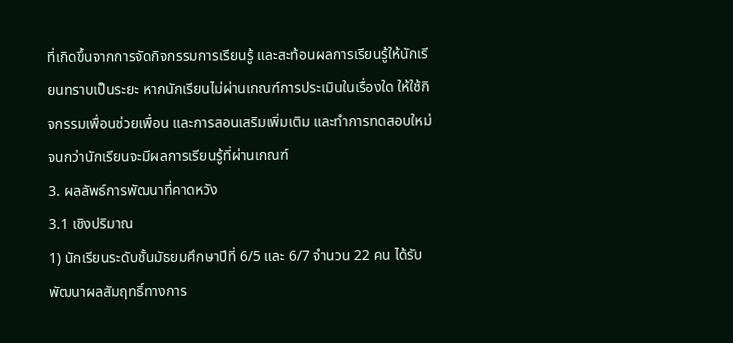ที่เกิดขึ้นจากการจัดกิจกรรมการเรียนรู้ และสะท้อนผลการเรียนรู้ให้นักเรียนทราบเป็นระยะ หากนักเรียนไม่ผ่านเกณฑ์การประเมินในเรื่องใด ให้ใช้กิจกรรมเพื่อนช่วยเพื่อน และการสอนเสริมเพิ่มเติม และทำการทดสอบใหม่ จนกว่านักเรียนจะมีผลการเรียนรู้ที่ผ่านเกณฑ์
3. ผลลัพธ์การพัฒนาที่คาดหวัง
3.1 เชิงปริมาณ
1) นักเรียนระดับชั้นมัธยมศึกษาปีที่ 6/5 และ 6/7 จำนวน 22 คน ได้รับพัฒนาผลสัมฤทธิ์ทางการ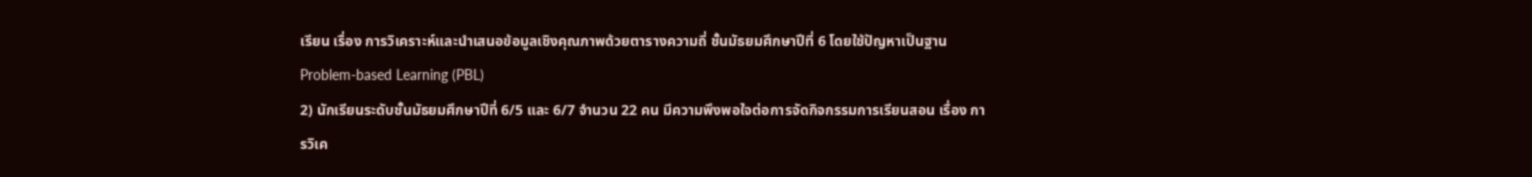เรียน เรื่อง การวิเคราะห์และนำเสนอข้อมูลเชิงคุณภาพด้วยตารางความถี่ ชั้นมัธยมศึกษาปีที่ 6 โดยใช้ปัญหาเป็นฐาน Problem-based Learning (PBL)
2) นักเรียนระดับชั้นมัธยมศึกษาปีที่ 6/5 และ 6/7 จำนวน 22 คน มีความพึงพอใจต่อการจัดกิจกรรมการเรียนสอน เรื่อง การวิเค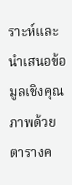ราะห์และนำเสนอข้อมูลเชิงคุณภาพด้วยตารางค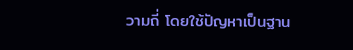วามถี่ โดยใช้ปัญหาเป็นฐาน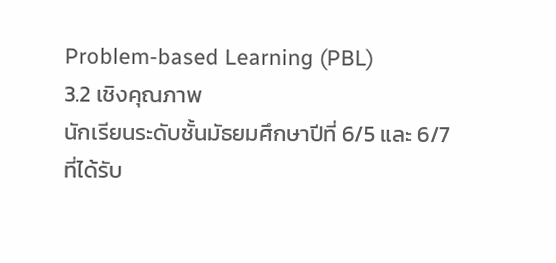Problem-based Learning (PBL)
3.2 เชิงคุณภาพ
นักเรียนระดับชั้นมัธยมศึกษาปีที่ 6/5 และ 6/7 ที่ได้รับ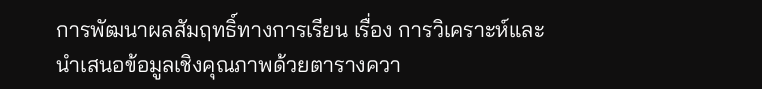การพัฒนาผลสัมฤทธิ์ทางการเรียน เรื่อง การวิเคราะห์และนำเสนอข้อมูลเชิงคุณภาพด้วยตารางควา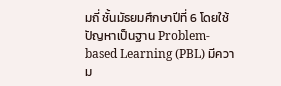มถี่ ชั้นมัธยมศึกษาปีที่ 6 โดยใช้ปัญหาเป็นฐาน Problem-based Learning (PBL) มีความ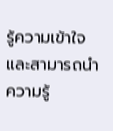รู้ความเข้าใจ และสามารถนำความรู้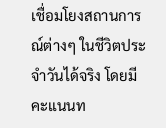เชื่อมโยงสถานการณ์ต่างๆ ในชีวิตประจำวันได้จริง โดยมีคะแนนท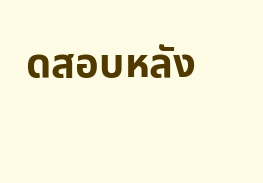ดสอบหลัง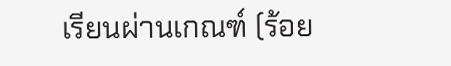เรียนผ่านเกณฑ์ (ร้อย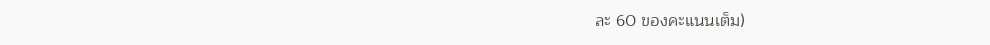ละ 60 ของคะแนนเต็ม)